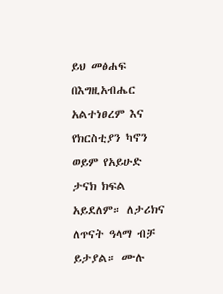ይህ መፅሐፍ በእግዚአብሔር አልተነፀረም እና የክርስቲያን ካኖን ወይም የአይሁድ ታናክ ክፍል አይደለም። ለታሪክና ለጥናት ዓላማ ብቻ ይታያል። ሙሉ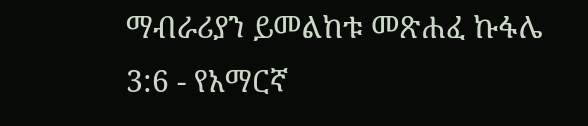ማብራሪያን ይመልከቱ መጽሐፈ ኩፋሌ 3:6 - የአማርኛ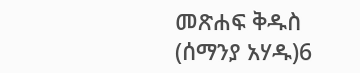መጽሐፍ ቅዱስ (ሰማንያ አሃዱ)6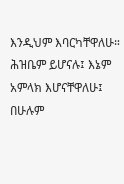እንዲህም እባርካቸዋለሁ። ሕዝቤም ይሆናሉ፤ እኔም አምላክ እሆናቸዋለሁ፤ በሁሉም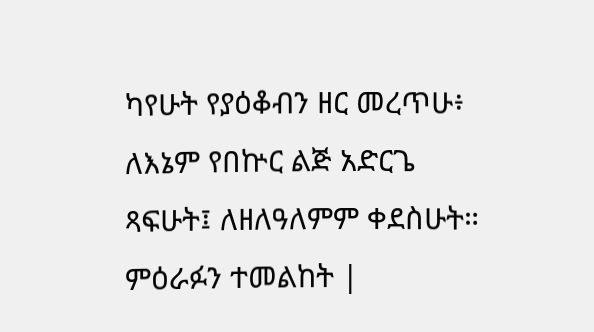ካየሁት የያዕቆብን ዘር መረጥሁ፥ ለእኔም የበኵር ልጅ አድርጌ ጻፍሁት፤ ለዘለዓለምም ቀደስሁት። ምዕራፉን ተመልከት |